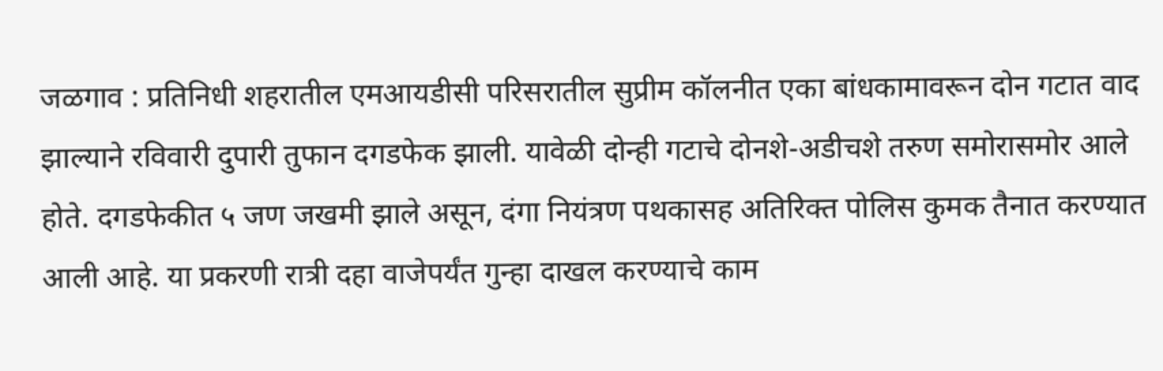जळगाव : प्रतिनिधी शहरातील एमआयडीसी परिसरातील सुप्रीम कॉलनीत एका बांधकामावरून दोन गटात वाद झाल्याने रविवारी दुपारी तुफान दगडफेक झाली. यावेळी दोन्ही गटाचे दोनशे-अडीचशे तरुण समोरासमोर आले होते. दगडफेकीत ५ जण जखमी झाले असून, दंगा नियंत्रण पथकासह अतिरिक्त पोलिस कुमक तैनात करण्यात आली आहे. या प्रकरणी रात्री दहा वाजेपर्यंत गुन्हा दाखल करण्याचे काम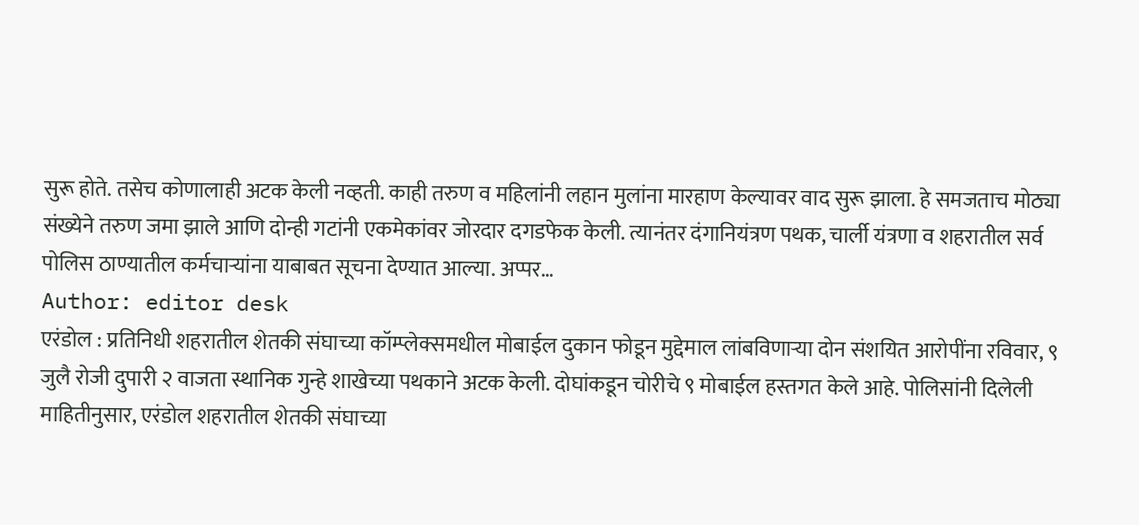सुरू होते. तसेच कोणालाही अटक केली नव्हती. काही तरुण व महिलांनी लहान मुलांना मारहाण केल्यावर वाद सुरू झाला. हे समजताच मोठ्या संख्येने तरुण जमा झाले आणि दोन्ही गटांनी एकमेकांवर जोरदार दगडफेक केली. त्यानंतर दंगानियंत्रण पथक, चार्ली यंत्रणा व शहरातील सर्व पोलिस ठाण्यातील कर्मचाऱ्यांना याबाबत सूचना देण्यात आल्या. अप्पर…
Author: editor desk
एरंडोल : प्रतिनिधी शहरातील शेतकी संघाच्या कॉम्प्लेक्समधील मोबाईल दुकान फोडून मुद्देमाल लांबविणाऱ्या दोन संशयित आरोपींना रविवार, ९ जुलै रोजी दुपारी २ वाजता स्थानिक गुन्हे शाखेच्या पथकाने अटक केली. दोघांकडून चोरीचे ९ मोबाईल हस्तगत केले आहे. पोलिसांनी दिलेली माहितीनुसार, एरंडोल शहरातील शेतकी संघाच्या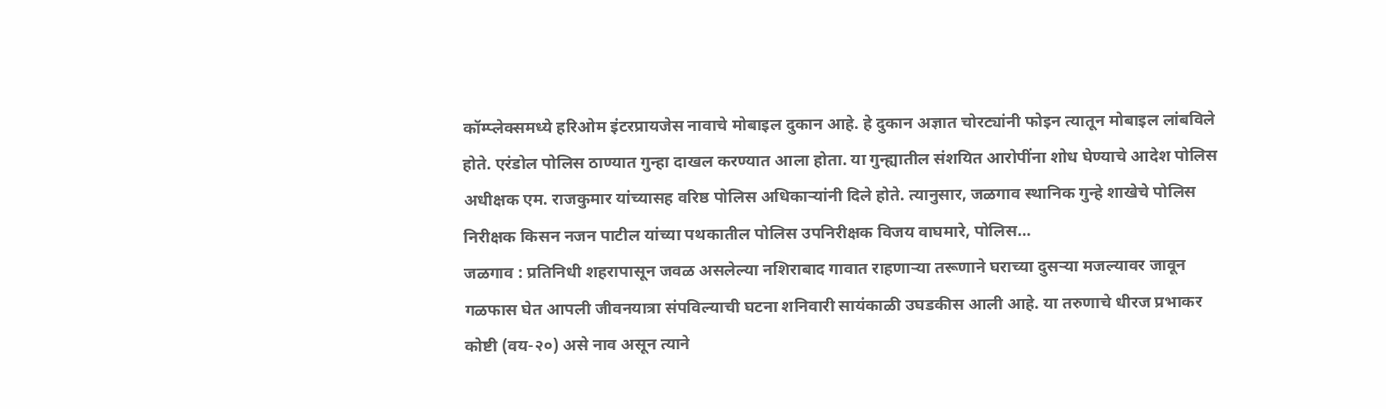कॉम्प्लेक्समध्ये हरिओम इंटरप्रायजेस नावाचे मोबाइल दुकान आहे. हे दुकान अज्ञात चोरट्यांनी फोइन त्यातून मोबाइल लांबविले होते. एरंडोल पोलिस ठाण्यात गुन्हा दाखल करण्यात आला होता. या गुन्ह्यातील संशयित आरोपींना शोध घेण्याचे आदेश पोलिस अधीक्षक एम. राजकुमार यांच्यासह वरिष्ठ पोलिस अधिकाऱ्यांनी दिले होते. त्यानुसार, जळगाव स्थानिक गुन्हे शाखेचे पोलिस निरीक्षक किसन नजन पाटील यांच्या पथकातील पोलिस उपनिरीक्षक विजय वाघमारे, पोलिस…
जळगाव : प्रतिनिधी शहरापासून जवळ असलेल्या नशिराबाद गावात राहणाऱ्या तरूणाने घराच्या दुसऱ्या मजल्यावर जावून गळफास घेत आपली जीवनयात्रा संपविल्याची घटना शनिवारी सायंकाळी उघडकीस आली आहे. या तरुणाचे धीरज प्रभाकर कोष्टी (वय-२०) असे नाव असून त्याने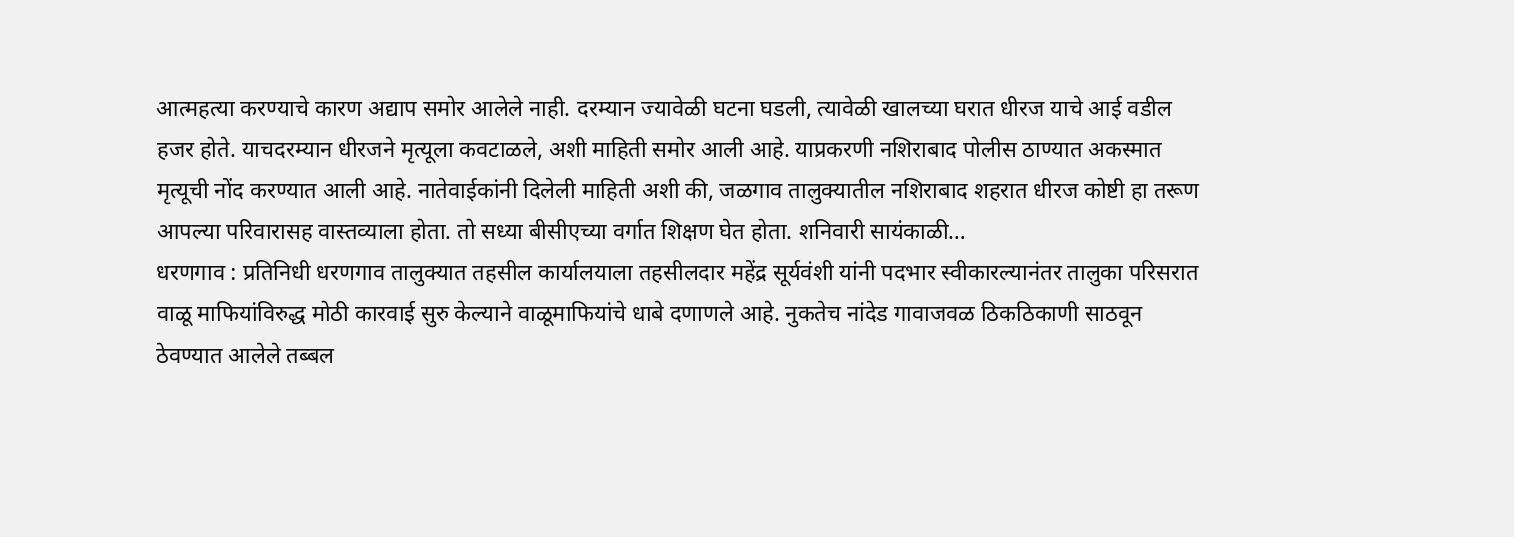आत्महत्या करण्याचे कारण अद्याप समोर आलेले नाही. दरम्यान ज्यावेळी घटना घडली, त्यावेळी खालच्या घरात धीरज याचे आई वडील हजर होते. याचदरम्यान धीरजने मृत्यूला कवटाळले, अशी माहिती समोर आली आहे. याप्रकरणी नशिराबाद पोलीस ठाण्यात अकस्मात मृत्यूची नोंद करण्यात आली आहे. नातेवाईकांनी दिलेली माहिती अशी की, जळगाव तालुक्यातील नशिराबाद शहरात धीरज कोष्टी हा तरूण आपल्या परिवारासह वास्तव्याला होता. तो सध्या बीसीएच्या वर्गात शिक्षण घेत होता. शनिवारी सायंकाळी…
धरणगाव : प्रतिनिधी धरणगाव तालुक्यात तहसील कार्यालयाला तहसीलदार महेंद्र सूर्यवंशी यांनी पदभार स्वीकारल्यानंतर तालुका परिसरात वाळू माफियांविरुद्ध मोठी कारवाई सुरु केल्याने वाळूमाफियांचे धाबे दणाणले आहे. नुकतेच नांदेड गावाजवळ ठिकठिकाणी साठवून ठेवण्यात आलेले तब्बल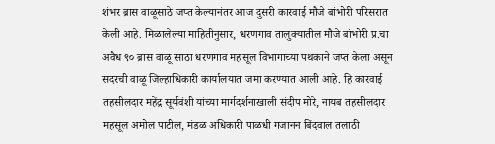शंभर ब्रास वाळूसाठे जप्त केल्यानंतर आज दुसरी कारवाई मौजे बांभोरी परिसरात केली आहे. मिळालेल्या माहितीनुसार, धरणगाव तालुक्यातील मौजे बांभोरी प्र.चा अवैध ९० ब्रास वाळू साठा धरणगाव महसूल विभागाच्या पथकाने जप्त केला असून सदरची वाळू जिल्हाधिकारी कार्यालयात जमा करण्यात आली आहे. हि कारवाई तहसीलदार महेंद्र सूर्यवंशी यांच्या मार्गदर्शनाखाली संदीप मोरे, नायब तहसीलदार महसूल अमोल पाटील, मंडळ अधिकारी पाळधी गजानन बिंदवाल तलाठी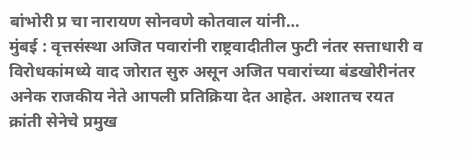बांभोरी प्र चा नारायण सोनवणे कोतवाल यांनी…
मुंबई : वृत्तसंस्था अजित पवारांनी राष्ट्रवादीतील फुटी नंतर सत्ताधारी व विरोधकांमध्ये वाद जोरात सुरु असून अजित पवारांच्या बंडखोरीनंतर अनेक राजकीय नेते आपली प्रतिक्रिया देत आहेत. अशातच रयत क्रांती सेनेचे प्रमुख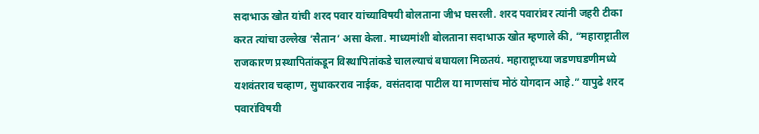सदाभाऊ खोत यांची शरद पवार यांच्याविषयी बोलताना जीभ घसरली. शरद पवारांवर त्यांनी जहरी टीका करत त्यांचा उल्लेख ‘सैतान’ असा केला. माध्यमांशी बोलताना सदाभाऊ खोत म्हणाले की, “महाराष्ट्रातील राजकारण प्रस्थापितांकडून विस्थापितांकडे चालल्याचं बघायला मिळतयं. महाराष्ट्राच्या जडणघडणीमध्ये यशवंतराव चव्हाण, सुधाकरराव नाईक, वसंतदादा पाटील या माणसांच मोठं योगदान आहे.” यापुढे शरद पवारांविषयी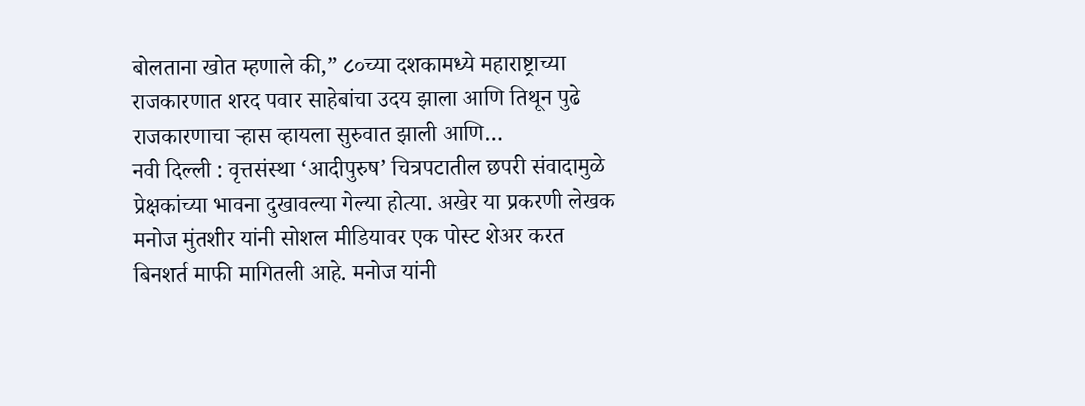बोलताना खोत म्हणाले की,” ८०च्या दशकामध्ये महाराष्ट्राच्या राजकारणात शरद पवार साहेबांचा उदय झाला आणि तिथून पुढे राजकारणाचा ऱ्हास व्हायला सुरुवात झाली आणि…
नवी दिल्ली : वृत्तसंस्था ‘आदीपुरुष’ चित्रपटातील छपरी संवादामुळे प्रेक्षकांच्या भावना दुखावल्या गेल्या होत्या. अखेर या प्रकरणी लेखक मनोज मुंतशीर यांनी सोशल मीडियावर एक पोस्ट शेअर करत बिनशर्त माफी मागितली आहे. मनोज यांनी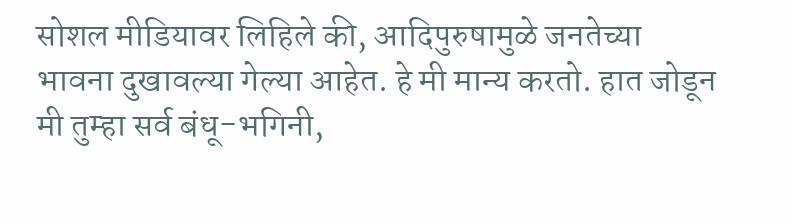सोशल मीडियावर लिहिले की, आदिपुरुषामुळे जनतेच्या भावना दुखावल्या गेल्या आहेत. हे मी मान्य करतो. हात जोडून मी तुम्हा सर्व बंधू-भगिनी,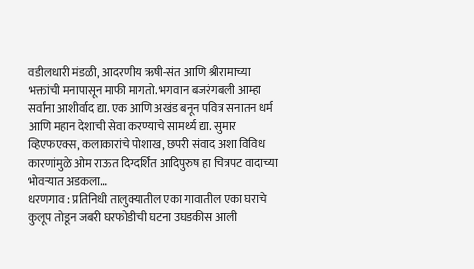वडीलधारी मंडळी, आदरणीय ऋषी-संत आणि श्रीरामाच्या भक्तांची मनापासून माफी मागतो. भगवान बजरंगबली आम्हा सर्वांना आशीर्वाद द्या. एक आणि अखंड बनून पवित्र सनातन धर्म आणि महान देशाची सेवा करण्याचे सामर्थ्य द्या. सुमार व्हिएफएक्स, कलाकारांचे पोशाख, छपरी संवाद अशा विविध कारणांमुळे ओम राऊत दिग्दर्शित आदिपुरुष हा चित्रपट वादाच्या भोवऱ्यात अडकला…
धरणगाव : प्रतिनिधी तालुक्यातील एका गावातील एका घराचे कुलूप तोडून जबरी घरफोडीची घटना उघडकीस आली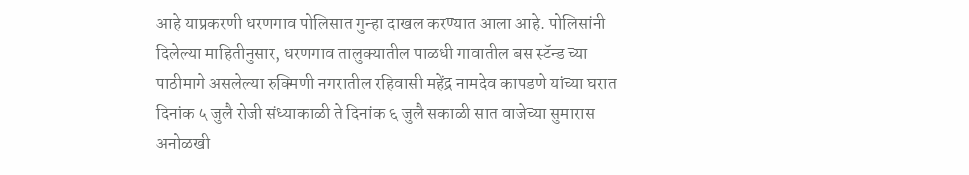आहे याप्रकरणी धरणगाव पोलिसात गुन्हा दाखल करण्यात आला आहे. पोलिसांनी दिलेल्या माहितीनुसार, धरणगाव तालुक्यातील पाळधी गावातील बस स्टॅन्ड च्या पाठीमागे असलेल्या रुक्मिणी नगरातील रहिवासी महेंद्र नामदेव कापडणे यांच्या घरात दिनांक ५ जुलै रोजी संध्याकाळी ते दिनांक ६ जुलै सकाळी सात वाजेच्या सुमारास अनोळखी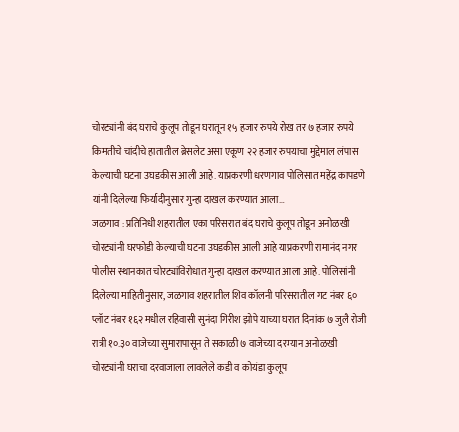चोरट्यांनी बंद घराचे कुलूप तोडून घरातून १५ हजार रुपये रोख तर ७ हजार रुपये किमतीचे चांदीचे हातातील ब्रेसलेट असा एकूण २२ हजार रुपयाचा मुद्देमाल लंपास केल्याची घटना उघडकीस आली आहे. याप्रकरणी धरणगाव पोलिसात महेंद्र कापडणे यांनी दिलेल्या फिर्यादीनुसार गुन्हा दाखल करण्यात आला…
जळगाव : प्रतिनिधी शहरातील एका परिसरात बंद घराचे कुलूप तोडून अनोळखी चोरट्यांनी घरफोडी केल्याची घटना उघडकीस आली आहे याप्रकरणी रामानंद नगर पोलीस स्थानकात चोरट्यांविरोधात गुन्हा दाखल करण्यात आला आहे. पोलिसांनी दिलेल्या माहितीनुसार, जळगाव शहरातील शिव कॉलनी परिसरातील गट नंबर ६० प्लॉट नंबर १६२ मधील रहिवासी सुनंदा गिरीश झोपे याच्या घरात दिनांक ७ जुलै रोजी रात्री १०.३० वाजेच्या सुमारापासून ते सकाळी ७ वाजेच्या दरम्यान अनोळखी चोरट्यांनी घराचा दरवाजाला लावलेले कडी व कोयंडा कुलूप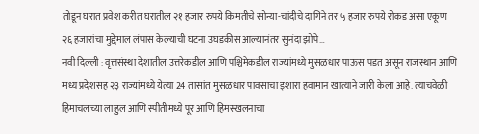तोडून घरात प्रवेश करीत घरातील २१ हजार रुपये किमतीचे सोन्या-चांदीचे दागिने तर ५ हजार रुपये रोकड असा एकूण २६ हजारांचा मुद्देमाल लंपास केल्याची घटना उघडकीस आल्यानंतर सुनंदा झोपे…
नवी दिल्ली : वृत्तसंस्था देशातील उत्तरेकडील आणि पश्चिमेकडील राज्यांमध्ये मुसळधार पाऊस पडत असून राजस्थान आणि मध्य प्रदेशसह २३ राज्यांमध्ये येत्या 24 तासांत मुसळधार पावसाचा इशारा हवामान खात्याने जारी केला आहे. त्याचवेळी हिमाचलच्या लाहुल आणि स्पीतीमध्ये पूर आणि हिमस्खलनाचा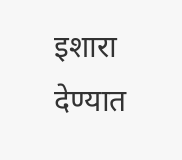इशारा देण्यात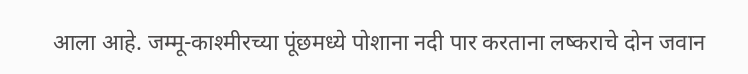आला आहे. जम्मू-काश्मीरच्या पूंछमध्ये पोशाना नदी पार करताना लष्कराचे दोन जवान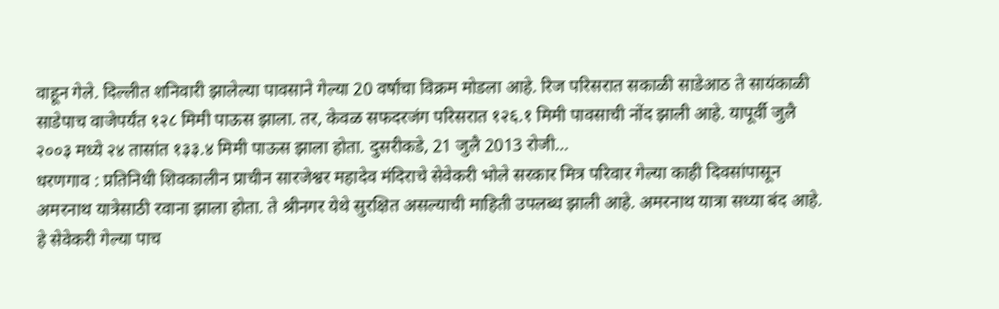वाहून गेले. दिल्लीत शनिवारी झालेल्या पावसाने गेल्या 20 वर्षांचा विक्रम मोडला आहे. रिज परिसरात सकाळी साडेआठ ते सायंकाळी साडेपाच वाजेपर्यंत १२८ मिमी पाऊस झाला. तर, केवळ सफदरजंग परिसरात १२६.१ मिमी पावसाची नोंद झाली आहे. यापूर्वी जुलै २००३ मध्ये २४ तासांत १३३.४ मिमी पाऊस झाला होता. दुसरीकडे, 21 जुलै 2013 रोजी…
धरणगाव : प्रतिनिधी शिवकालीन प्राचीन सारजेश्वर महादेव मंदिराचे सेवेकरी भोले सरकार मित्र परिवार गेल्या काही दिवसांपासून अमरनाथ यात्रेसाठी रवाना झाला होता. ते श्रीनगर येथे सुरक्षित असल्याची माहिती उपलब्ध झाली आहे. अमरनाथ यात्रा सध्या बंद आहे. हे सेवेकरी गेल्या पाच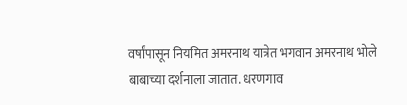वर्षांपासून नियमित अमरनाथ यात्रेत भगवान अमरनाथ भोले बाबाच्या दर्शनाला जातात. धरणगाव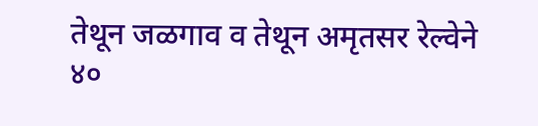तेथून जळगाव व तेथून अमृतसर रेल्वेने ४०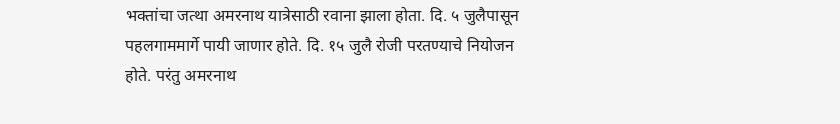भक्तांचा जत्था अमरनाथ यात्रेसाठी रवाना झाला होता. दि. ५ जुलैपासून पहलगाममार्गे पायी जाणार होते. दि. १५ जुलै रोजी परतण्याचे नियोजन होते. परंतु अमरनाथ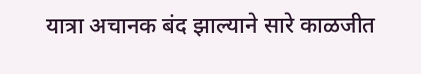यात्रा अचानक बंद झाल्याने सारे काळजीत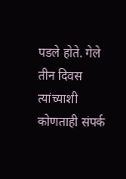पडले होते. गेले तीन दिवस त्यांच्याशी कोणताही संपर्क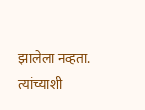झालेला नव्हता. त्यांच्याशी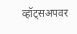व्हॉट्सअपवर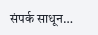संपर्क साधून…